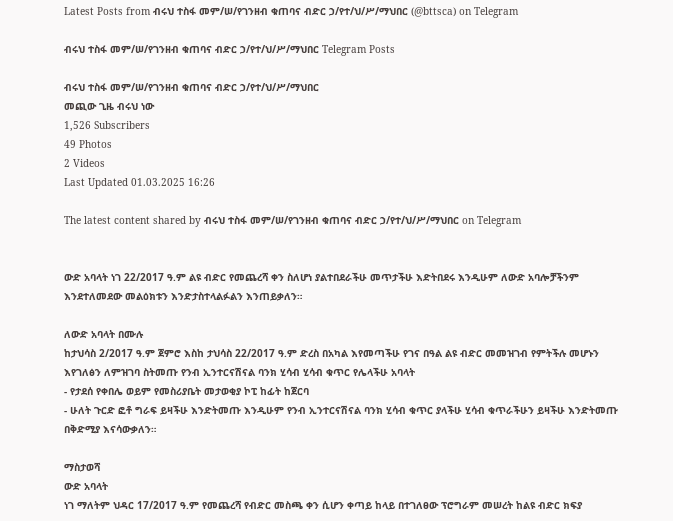Latest Posts from ብሩህ ተስፋ መም/ሠ/የገንዘብ ቁጠባና ብድር ኃ/የተ/ህ/ሥ/ማህበር (@bttsca) on Telegram

ብሩህ ተስፋ መም/ሠ/የገንዘብ ቁጠባና ብድር ኃ/የተ/ህ/ሥ/ማህበር Telegram Posts

ብሩህ ተስፋ መም/ሠ/የገንዘብ ቁጠባና ብድር ኃ/የተ/ህ/ሥ/ማህበር
መጪው ጊዜ ብሩህ ነው
1,526 Subscribers
49 Photos
2 Videos
Last Updated 01.03.2025 16:26

The latest content shared by ብሩህ ተስፋ መም/ሠ/የገንዘብ ቁጠባና ብድር ኃ/የተ/ህ/ሥ/ማህበር on Telegram


ውድ አባላት ነገ 22/2017 ዓ.ም ልዩ ብድር የመጨረሻ ቀን ስለሆነ ያልተበደራችሁ መጥታችሁ እድትበደሩ እንዲሁም ለውድ አባሎቻችንም እንደተለመደው መልዕክቱን እንድታስተላልፉልን እንጠይቃለን።

ለውድ አባላት በሙሉ
ከታህሳስ 2/2017 ዓ.ም ጀምሮ እስከ ታህሳስ 22/2017 ዓ.ም ድረስ በአካል እየመጣችሁ የገና በዓል ልዩ ብድር መመዝገብ የምትችሉ መሆኑን እየገለፅን ለምዝገባ ስትመጡ የንብ ኢንተርናሽናል ባንክ ሂሳብ ሂሳብ ቁጥር የሌላችሁ አባላት
- የታደሰ የቀበሌ ወይም የመስሪያቤት መታወቂያ ኮፒ ከፊት ከጀርባ
- ሁለት ጉርድ ፎቶ ግራፍ ይዛችሁ እንድትመጡ እንዲሁም የንብ ኢንተርናሽናል ባንክ ሂሳብ ቁጥር ያላችሁ ሂሳብ ቁጥራችሁን ይዛችሁ እንድትመጡ በቅድሚያ እናሳውቃለን።

ማስታወሻ
ውድ አባላት
ነገ ማለትም ህዳር 17/2017 ዓ.ም የመጨረሻ የብድር መስጫ ቀን ሲሆን ቀጣይ ከላይ በተገለፀው ፕሮግራም መሠረት ከልዩ ብድር ክፍያ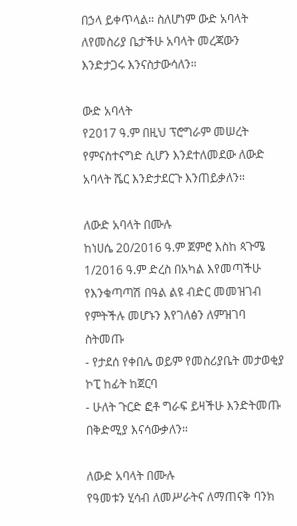በኃላ ይቀጥላል። ስለሆነም ውድ አባላት ለየመስሪያ ቤታችሁ አባላት መረጃውን እንድታጋሩ እንናስታውሳለን።

ውድ አባላት
የ2017 ዓ.ም በዚህ ፕሮግራም መሠረት የምናስተናግድ ሲሆን እንደተለመደው ለውድ አባላት ሼር እንድታደርጉ እንጠይቃለን።

ለውድ አባላት በሙሉ
ከነሀሴ 20/2016 ዓ.ም ጀምሮ እስከ ጳጉሜ 1/2016 ዓ.ም ድረስ በአካል እየመጣችሁ የእንቁጣጣሽ በዓል ልዩ ብድር መመዝገብ የምትችሉ መሆኑን እየገለፅን ለምዝገባ ስትመጡ
- የታደሰ የቀበሌ ወይም የመስሪያቤት መታወቂያ ኮፒ ከፊት ከጀርባ
- ሁለት ጉርድ ፎቶ ግራፍ ይዛችሁ እንድትመጡ በቅድሚያ እናሳውቃለን።

ለውድ አባላት በሙሉ
የዓመቱን ሂሳብ ለመሥራትና ለማጠናቅ ባንክ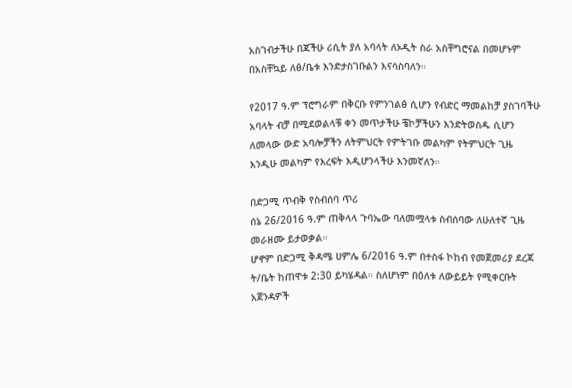አስገብታችሁ በጃችሁ ሪሲት ያለ አባላት ለኦዲት ስራ አስቸግሮናል በመሆኑም በአስቸኳይ ለፅ/ቤቱ እንድታስገቡልን እናሳስባለን።

የ2017 ዓ.ም ፕሮግራም በቅርቡ የምንገልፅ ሲሆን የብድር ማመልከቻ ያስገባችሁ አባላት ብቻ በሚደወልላቹ ቀን መጥታችሁ ቼኮቻችሁን እንድትወስዱ ሲሆን ለመላው ውድ አባሎቻችን ለትምህርት የምትገቡ መልካም የትምህርት ጊዜ እንዲሁ መልካም የእረፍት እዲሆንላችሁ እንመኛለን።

በድጋሚ ጥብቅ የስብሰባ ጥሪ
ሰኔ 26/2016 ዓ.ም ጠቅላላ ጉባኤው ባለመሟላቱ ስብሰባው ለሁለተኛ ጊዜ መራዘሙ ይታወቃል።
ሆኖም በድጋሚ ቅዳሜ ሀምሌ 6/2016 ዓ.ም በተስፋ ኮከብ የመጀመሪያ ደረጃ ት/ቤት ከጠዋቱ 2:30 ይካሄዳል። ስለሆነም በዕለቱ ለውይይት የሚቀርቡት አጀንዳዎች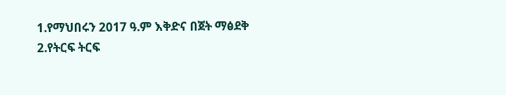1.የማህበሩን 2017 ዓ.ም እቅድና በጀት ማፅደቅ
2.የትርፍ ትርፍ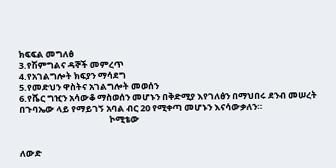ክፍፍል መግለፅ
3.የሽምግልና ዳኞች መምረጥ
4.የአገልግሎት ክፍያን ማሳደግ
5.የመድህን ዋስትና አገልግሎት መወሰን
6.የሼር ግዢን አሳውቆ ማስወሰን መሆኑን በቅድሚያ እየገለፅን በማህበሩ ደንብ መሠረት በጉባኤው ላይ የማይገኝ አባል ብር 20 የሚቀጣ መሆኑን እናሳውቃለን።
                                             ኮሚቴው


ለውድ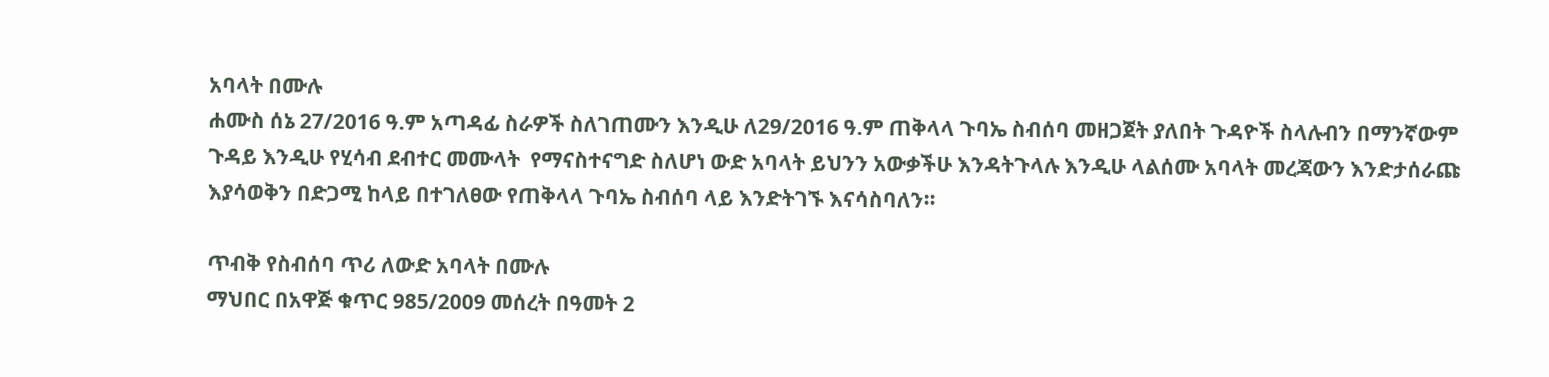አባላት በሙሉ
ሐሙስ ሰኔ 27/2016 ዓ.ም አጣዳፊ ስራዎች ስለገጠሙን እንዲሁ ለ29/2016 ዓ.ም ጠቅላላ ጉባኤ ስብሰባ መዘጋጀት ያለበት ጉዳዮች ስላሉብን በማንኛውም ጉዳይ እንዲሁ የሂሳብ ደብተር መሙላት  የማናስተናግድ ስለሆነ ውድ አባላት ይህንን አውቃችሁ እንዳትጉላሉ እንዲሁ ላልሰሙ አባላት መረጃውን እንድታሰራጩ እያሳወቅን በድጋሚ ከላይ በተገለፀው የጠቅላላ ጉባኤ ስብሰባ ላይ እንድትገኙ እናሳስባለን።

ጥብቅ የስብሰባ ጥሪ ለውድ አባላት በሙሉ
ማህበር በአዋጅ ቁጥር 985/2009 መሰረት በዓመት 2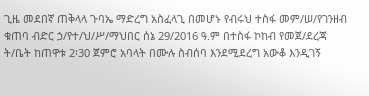ጊዜ መደበኛ ጠቅላላ ጉባኤ ማድረግ አስፈላጊ በመሆኑ የብሩህ ተስፋ መም/ሠ/የገንዘብ ቁጠባ ብድር ኃ/የተ/ህ/ሥ/ማህበር ሰኔ 29/2016 ዓ.ም በተስፋ ኮከብ የመጀ/ደረጃ ት/ቤት ከጠዋቱ 2፡30 ጀምሮ አባላት በሙሉ ስብሰባ እንደሚደረግ አውቆ እንዲገኝ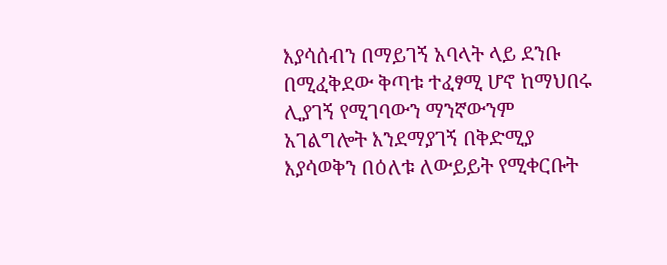እያሳሰብን በማይገኝ አባላት ላይ ደንቡ በሚፈቅደው ቅጣቱ ተፈፃሚ ሆኖ ከማህበሩ ሊያገኝ የሚገባውን ማንኛውንም አገልግሎት እንደማያገኝ በቅድሚያ እያሳወቅን በዕለቱ ለውይይት የሚቀርቡት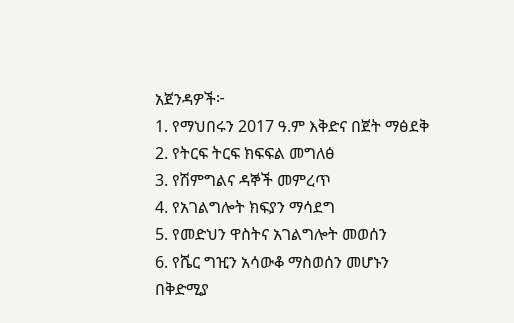አጀንዳዎች፦
1. የማህበሩን 2017 ዓ.ም እቅድና በጀት ማፅደቅ
2. የትርፍ ትርፍ ክፍፍል መግለፅ
3. የሽምግልና ዳኞች መምረጥ
4. የአገልግሎት ክፍያን ማሳደግ
5. የመድህን ዋስትና አገልግሎት መወሰን
6. የሼር ግዢን አሳውቆ ማስወሰን መሆኑን በቅድሚያ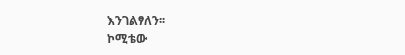እንገልፃለን፡፡
ኮሚቴው